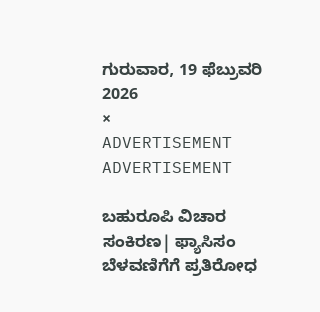ಗುರುವಾರ, 19 ಫೆಬ್ರುವರಿ 2026
×
ADVERTISEMENT
ADVERTISEMENT

ಬಹುರೂಪಿ ವಿಚಾರ ಸಂಕಿರಣ| ಫ್ಯಾಸಿಸಂ ಬೆಳವಣಿಗೆಗೆ ಪ್ರತಿರೋಧ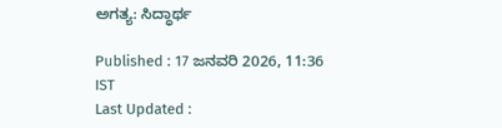ಅಗತ್ಯ: ಸಿದ್ಧಾರ್ಥ

Published : 17 ಜನವರಿ 2026, 11:36 IST
Last Updated :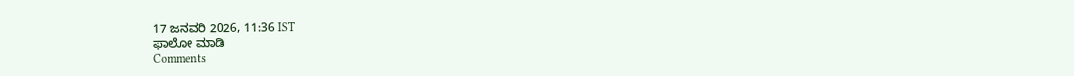17 ಜನವರಿ 2026, 11:36 IST
ಫಾಲೋ ಮಾಡಿ
Comments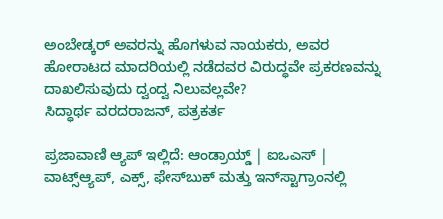ಅಂಬೇಡ್ಕರ್ ಅವರನ್ನು ಹೊಗಳುವ ನಾಯಕರು, ಅವರ ಹೋರಾಟದ ಮಾದರಿಯಲ್ಲಿ ನಡೆದವರ ವಿರುದ್ಧವೇ ಪ್ರಕರಣವನ್ನು ದಾಖಲಿಸುವುದು ದ್ವಂದ್ವ ನಿಲುವಲ್ಲವೇ?
ಸಿದ್ಧಾರ್ಥ ವರದರಾಜನ್, ಪತ್ರಕರ್ತ

ಪ್ರಜಾವಾಣಿ ಆ್ಯಪ್ ಇಲ್ಲಿದೆ: ಆಂಡ್ರಾಯ್ಡ್ | ಐಒಎಸ್ | ವಾಟ್ಸ್ಆ್ಯಪ್, ಎಕ್ಸ್, ಫೇಸ್‌ಬುಕ್ ಮತ್ತು ಇನ್‌ಸ್ಟಾಗ್ರಾಂನಲ್ಲಿ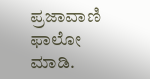ಪ್ರಜಾವಾಣಿ ಫಾಲೋ ಮಾಡಿ.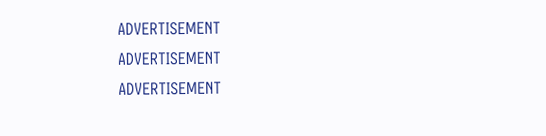ADVERTISEMENT
ADVERTISEMENT
ADVERTISEMENT